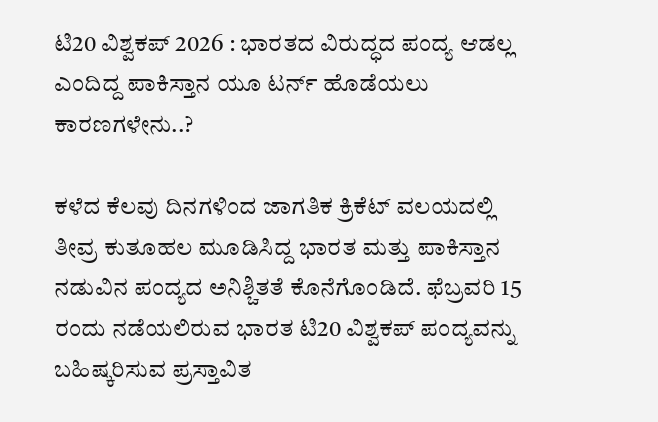ಟಿ20 ವಿಶ್ವಕಪ್‌ 2026 : ಭಾರತದ ವಿರುದ್ಧದ ಪಂದ್ಯ ಆಡಲ್ಲ ಎಂದಿದ್ದ ಪಾಕಿಸ್ತಾನ ಯೂ ಟರ್ನ್‌ ಹೊಡೆಯಲು ಕಾರಣಗಳೇನು..?

ಕಳೆದ ಕೆಲವು ದಿನಗಳಿಂದ ಜಾಗತಿಕ ಕ್ರಿಕೆಟ್ ವಲಯದಲ್ಲಿ ತೀವ್ರ ಕುತೂಹಲ ಮೂಡಿಸಿದ್ದ ಭಾರತ ಮತ್ತು ಪಾಕಿಸ್ತಾನ ನಡುವಿನ ಪಂದ್ಯದ ಅನಿಶ್ಚಿತತೆ ಕೊನೆಗೊಂಡಿದೆ. ಫೆಬ್ರವರಿ 15 ರಂದು ನಡೆಯಲಿರುವ ಭಾರತ ಟಿ20 ವಿಶ್ವಕಪ್ ಪಂದ್ಯವನ್ನು ಬಹಿಷ್ಕರಿಸುವ ಪ್ರಸ್ತಾವಿತ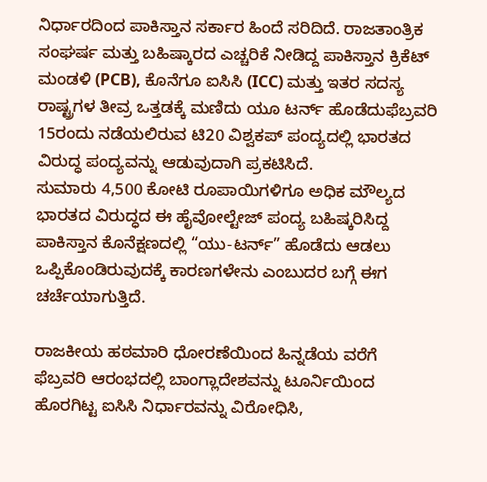ನಿರ್ಧಾರದಿಂದ ಪಾಕಿಸ್ತಾನ ಸರ್ಕಾರ ಹಿಂದೆ ಸರಿದಿದೆ. ರಾಜತಾಂತ್ರಿಕ ಸಂಘರ್ಷ ಮತ್ತು ಬಹಿಷ್ಕಾರದ ಎಚ್ಚರಿಕೆ ನೀಡಿದ್ದ ಪಾಕಿಸ್ತಾನ ಕ್ರಿಕೆಟ್ ಮಂಡಳಿ (PCB), ಕೊನೆಗೂ ಐಸಿಸಿ (ICC) ಮತ್ತು ಇತರ ಸದಸ್ಯ ರಾಷ್ಟ್ರಗಳ ತೀವ್ರ ಒತ್ತಡಕ್ಕೆ ಮಣಿದು ಯೂ ಟರ್ನ್‌ ಹೊಡೆದುಫೆಬ್ರವರಿ 15ರಂದು ನಡೆಯಲಿರುವ ಟಿ20 ವಿಶ್ವಕಪ್ ಪಂದ್ಯದಲ್ಲಿ ಭಾರತದ ವಿರುದ್ಧ ಪಂದ್ಯವನ್ನು ಆಡುವುದಾಗಿ ಪ್ರಕಟಿಸಿದೆ.
ಸುಮಾರು 4,500 ಕೋಟಿ ರೂಪಾಯಿಗಳಿಗೂ ಅಧಿಕ ಮೌಲ್ಯದ ಭಾರತದ ವಿರುದ್ಧದ ಈ ಹೈವೋಲ್ಟೇಜ್ ಪಂದ್ಯ ಬಹಿಷ್ಕರಿಸಿದ್ದ ಪಾಕಿಸ್ತಾನ ಕೊನೆಕ್ಷಣದಲ್ಲಿ “ಯು-ಟರ್ನ್” ಹೊಡೆದು ಆಡಲು ಒಪ್ಪಿಕೊಂಡಿರುವುದಕ್ಕೆ ಕಾರಣಗಳೇನು ಎಂಬುದರ ಬಗ್ಗೆ ಈಗ ಚರ್ಚೆಯಾಗುತ್ತಿದೆ.

ರಾಜಕೀಯ ಹಠಮಾರಿ ಧೋರಣೆಯಿಂದ ಹಿನ್ನಡೆಯ ವರೆಗೆ
ಫೆಬ್ರವರಿ ಆರಂಭದಲ್ಲಿ ಬಾಂಗ್ಲಾದೇಶವನ್ನು ಟೂರ್ನಿಯಿಂದ ಹೊರಗಿಟ್ಟ ಐಸಿಸಿ ನಿರ್ಧಾರವನ್ನು ವಿರೋಧಿಸಿ,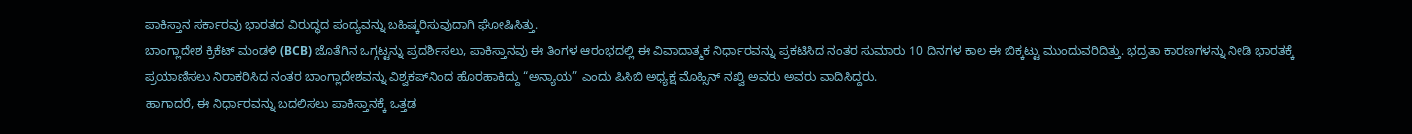ಪಾಕಿಸ್ತಾನ ಸರ್ಕಾರವು ಭಾರತದ ವಿರುದ್ಧದ ಪಂದ್ಯವನ್ನು ಬಹಿಷ್ಕರಿಸುವುದಾಗಿ ಘೋಷಿಸಿತ್ತು.
ಬಾಂಗ್ಲಾದೇಶ ಕ್ರಿಕೆಟ್ ಮಂಡಳಿ (BCB) ಜೊತೆಗಿನ ಒಗ್ಗಟ್ಟನ್ನು ಪ್ರದರ್ಶಿಸಲು, ಪಾಕಿಸ್ತಾನವು ಈ ತಿಂಗಳ ಆರಂಭದಲ್ಲಿ ಈ ವಿವಾದಾತ್ಮಕ ನಿರ್ಧಾರವನ್ನು ಪ್ರಕಟಿಸಿದ ನಂತರ ಸುಮಾರು 10 ದಿನಗಳ ಕಾಲ ಈ ಬಿಕ್ಕಟ್ಟು ಮುಂದುವರಿದಿತ್ತು. ಭದ್ರತಾ ಕಾರಣಗಳನ್ನು ನೀಡಿ ಭಾರತಕ್ಕೆ ಪ್ರಯಾಣಿಸಲು ನಿರಾಕರಿಸಿದ ನಂತರ ಬಾಂಗ್ಲಾದೇಶವನ್ನು ವಿಶ್ವಕಪ್‌ನಿಂದ ಹೊರಹಾಕಿದ್ದು “ಅನ್ಯಾಯ” ಎಂದು ಪಿಸಿಬಿ ಅಧ್ಯಕ್ಷ ಮೊಹ್ಸಿನ್ ನಖ್ವಿ ಅವರು ಅವರು ವಾದಿಸಿದ್ದರು.
ಹಾಗಾದರೆ, ಈ ನಿರ್ಧಾರವನ್ನು ಬದಲಿಸಲು ಪಾಕಿಸ್ತಾನಕ್ಕೆ ಒತ್ತಡ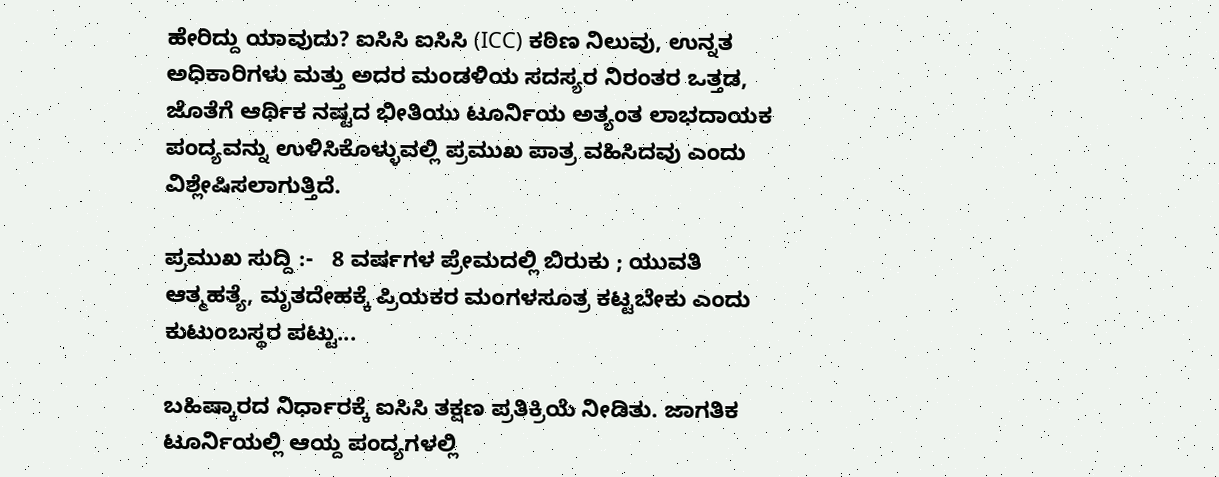ಹೇರಿದ್ದು ಯಾವುದು? ಐಸಿಸಿ ಐಸಿಸಿ (ICC) ಕಠಿಣ ನಿಲುವು, ಉನ್ನತ ಅಧಿಕಾರಿಗಳು ಮತ್ತು ಅದರ ಮಂಡಳಿಯ ಸದಸ್ಯರ ನಿರಂತರ ಒತ್ತಡ, ಜೊತೆಗೆ ಆರ್ಥಿಕ ನಷ್ಟದ ಭೀತಿಯು ಟೂರ್ನಿಯ ಅತ್ಯಂತ ಲಾಭದಾಯಕ ಪಂದ್ಯವನ್ನು ಉಳಿಸಿಕೊಳ್ಳುವಲ್ಲಿ ಪ್ರಮುಖ ಪಾತ್ರ ವಹಿಸಿದವು ಎಂದು ವಿಶ್ಲೇಷಿಸಲಾಗುತ್ತಿದೆ.

ಪ್ರಮುಖ ಸುದ್ದಿ :-   8 ವರ್ಷಗಳ ಪ್ರೇಮದಲ್ಲಿ ಬಿರುಕು ; ಯುವತಿ ಆತ್ಮಹತ್ಯೆ, ಮೃತದೇಹಕ್ಕೆ ಪ್ರಿಯಕರ ಮಂಗಳಸೂತ್ರ ಕಟ್ಟಬೇಕು ಎಂದು ಕುಟುಂಬಸ್ಥರ ಪಟ್ಟು...

ಬಹಿಷ್ಕಾರದ ನಿರ್ಧಾರಕ್ಕೆ ಐಸಿಸಿ ತಕ್ಷಣ ಪ್ರತಿಕ್ರಿಯೆ ನೀಡಿತು. ಜಾಗತಿಕ ಟೂರ್ನಿಯಲ್ಲಿ ಆಯ್ದ ಪಂದ್ಯಗಳಲ್ಲಿ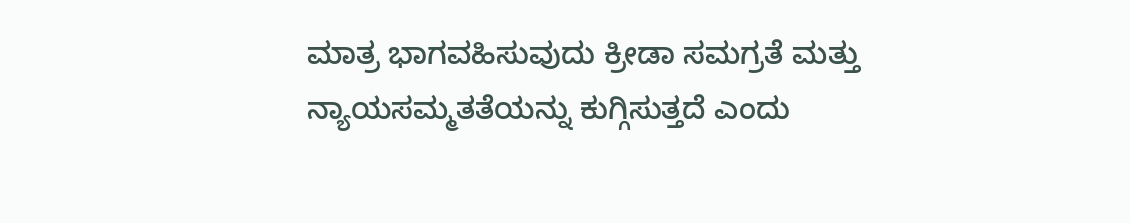ಮಾತ್ರ ಭಾಗವಹಿಸುವುದು ಕ್ರೀಡಾ ಸಮಗ್ರತೆ ಮತ್ತು ನ್ಯಾಯಸಮ್ಮತತೆಯನ್ನು ಕುಗ್ಗಿಸುತ್ತದೆ ಎಂದು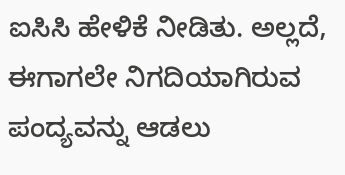ಐಸಿಸಿ ಹೇಳಿಕೆ ನೀಡಿತು. ಅಲ್ಲದೆ, ಈಗಾಗಲೇ ನಿಗದಿಯಾಗಿರುವ ಪಂದ್ಯವನ್ನು ಆಡಲು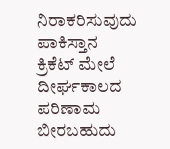ನಿರಾಕರಿಸುವುದು ಪಾಕಿಸ್ತಾನ ಕ್ರಿಕೆಟ್ ಮೇಲೆ ದೀರ್ಘಕಾಲದ ಪರಿಣಾಮ ಬೀರಬಹುದು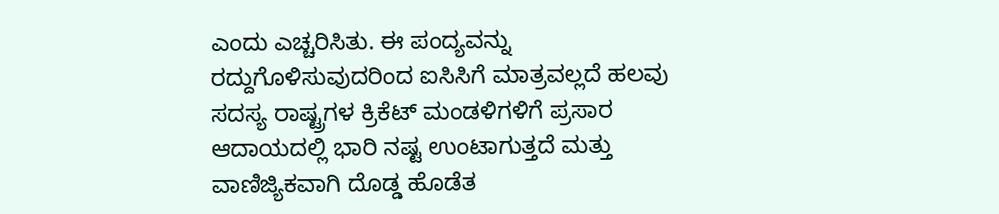ಎಂದು ಎಚ್ಚರಿಸಿತು. ಈ ಪಂದ್ಯವನ್ನು ರದ್ದುಗೊಳಿಸುವುದರಿಂದ ಐಸಿಸಿಗೆ ಮಾತ್ರವಲ್ಲದೆ ಹಲವು ಸದಸ್ಯ ರಾಷ್ಟ್ರಗಳ ಕ್ರಿಕೆಟ್ ಮಂಡಳಿಗಳಿಗೆ ಪ್ರಸಾರ ಆದಾಯದಲ್ಲಿ ಭಾರಿ ನಷ್ಟ ಉಂಟಾಗುತ್ತದೆ ಮತ್ತು ವಾಣಿಜ್ಯಿಕವಾಗಿ ದೊಡ್ಡ ಹೊಡೆತ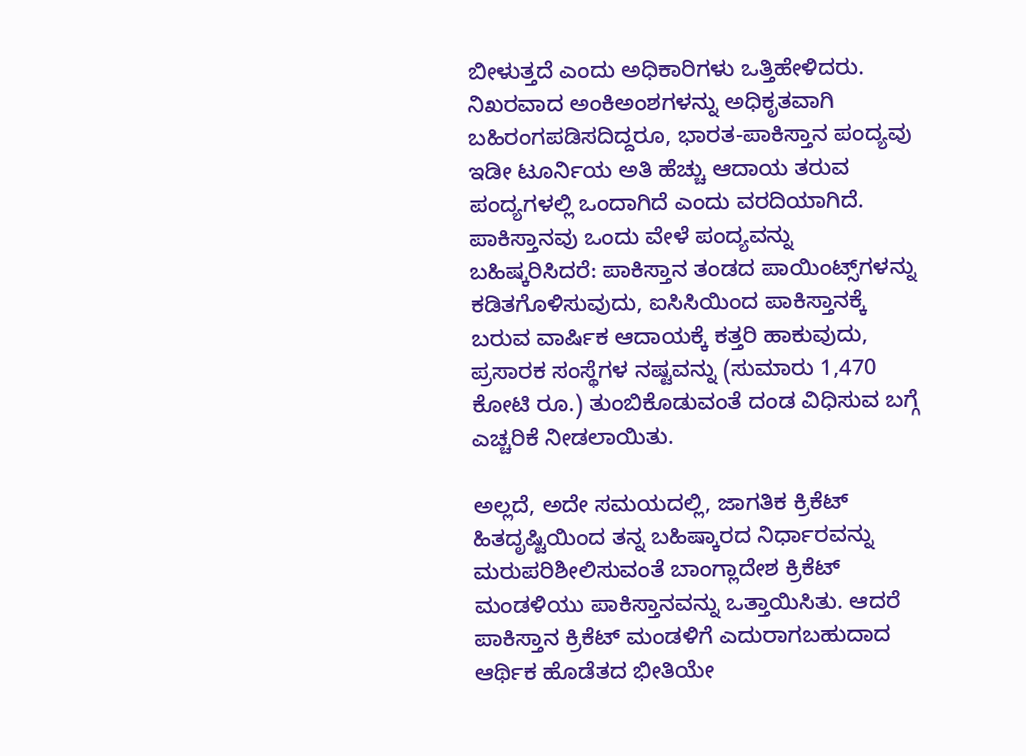ಬೀಳುತ್ತದೆ ಎಂದು ಅಧಿಕಾರಿಗಳು ಒತ್ತಿಹೇಳಿದರು. ನಿಖರವಾದ ಅಂಕಿಅಂಶಗಳನ್ನು ಅಧಿಕೃತವಾಗಿ ಬಹಿರಂಗಪಡಿಸದಿದ್ದರೂ, ಭಾರತ-ಪಾಕಿಸ್ತಾನ ಪಂದ್ಯವು ಇಡೀ ಟೂರ್ನಿಯ ಅತಿ ಹೆಚ್ಚು ಆದಾಯ ತರುವ ಪಂದ್ಯಗಳಲ್ಲಿ ಒಂದಾಗಿದೆ ಎಂದು ವರದಿಯಾಗಿದೆ.
ಪಾಕಿಸ್ತಾನವು ಒಂದು ವೇಳೆ ಪಂದ್ಯವನ್ನು ಬಹಿಷ್ಕರಿಸಿದರೆ: ಪಾಕಿಸ್ತಾನ ತಂಡದ ಪಾಯಿಂಟ್ಸ್‌ಗಳನ್ನು ಕಡಿತಗೊಳಿಸುವುದು, ಐಸಿಸಿಯಿಂದ ಪಾಕಿಸ್ತಾನಕ್ಕೆ ಬರುವ ವಾರ್ಷಿಕ ಆದಾಯಕ್ಕೆ ಕತ್ತರಿ ಹಾಕುವುದು, ಪ್ರಸಾರಕ ಸಂಸ್ಥೆಗಳ ನಷ್ಟವನ್ನು (ಸುಮಾರು 1,470 ಕೋಟಿ ರೂ.) ತುಂಬಿಕೊಡುವಂತೆ ದಂಡ ವಿಧಿಸುವ ಬಗ್ಗೆ ಎಚ್ಚರಿಕೆ ನೀಡಲಾಯಿತು.

ಅಲ್ಲದೆ, ಅದೇ ಸಮಯದಲ್ಲಿ, ಜಾಗತಿಕ ಕ್ರಿಕೆಟ್ ಹಿತದೃಷ್ಟಿಯಿಂದ ತನ್ನ ಬಹಿಷ್ಕಾರದ ನಿರ್ಧಾರವನ್ನು ಮರುಪರಿಶೀಲಿಸುವಂತೆ ಬಾಂಗ್ಲಾದೇಶ ಕ್ರಿಕೆಟ್ ಮಂಡಳಿಯು ಪಾಕಿಸ್ತಾನವನ್ನು ಒತ್ತಾಯಿಸಿತು. ಆದರೆ ಪಾಕಿಸ್ತಾನ ಕ್ರಿಕೆಟ್‌ ಮಂಡಳಿಗೆ ಎದುರಾಗಬಹುದಾದ ಆರ್ಥಿಕ ಹೊಡೆತದ ಭೀತಿಯೇ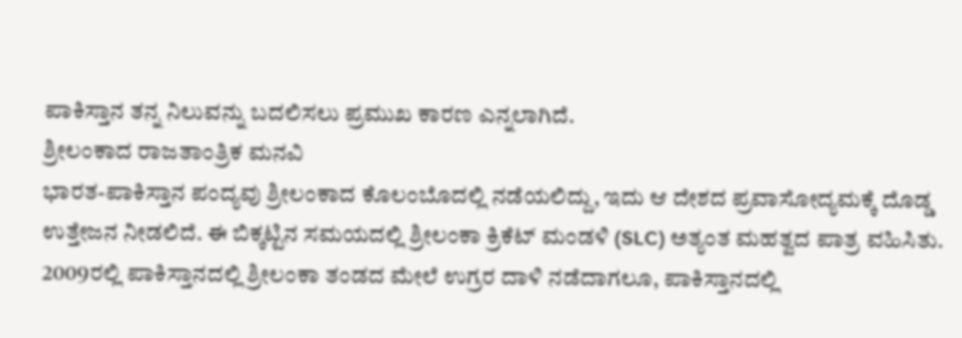ಪಾಕಿಸ್ತಾನ ತನ್ನ ನಿಲುವನ್ನು ಬದಲಿಸಲು ಪ್ರಮುಖ ಕಾರಣ ಎನ್ನಲಾಗಿದೆ.
ಶ್ರೀಲಂಕಾದ ರಾಜತಾಂತ್ರಿಕ ಮನವಿ
ಭಾರತ-ಪಾಕಿಸ್ತಾನ ಪಂದ್ಯವು ಶ್ರೀಲಂಕಾದ ಕೊಲಂಬೊದಲ್ಲಿ ನಡೆಯಲಿದ್ದು, ಇದು ಆ ದೇಶದ ಪ್ರವಾಸೋದ್ಯಮಕ್ಕೆ ದೊಡ್ಡ ಉತ್ತೇಜನ ನೀಡಲಿದೆ. ಈ ಬಿಕ್ಕಟ್ಟಿನ ಸಮಯದಲ್ಲಿ ಶ್ರೀಲಂಕಾ ಕ್ರಿಕೆಟ್ ಮಂಡಳಿ (SLC) ಅತ್ಯಂತ ಮಹತ್ವದ ಪಾತ್ರ ವಹಿಸಿತು. 2009ರಲ್ಲಿ ಪಾಕಿಸ್ತಾನದಲ್ಲಿ ಶ್ರೀಲಂಕಾ ತಂಡದ ಮೇಲೆ ಉಗ್ರರ ದಾಳಿ ನಡೆದಾಗಲೂ, ಪಾಕಿಸ್ತಾನದಲ್ಲಿ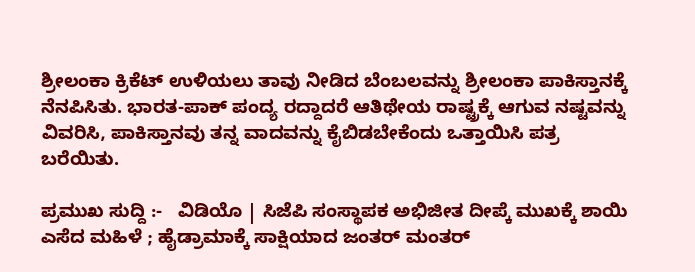ಶ್ರೀಲಂಕಾ ಕ್ರಿಕೆಟ್ ಉಳಿಯಲು ತಾವು ನೀಡಿದ ಬೆಂಬಲವನ್ನು ಶ್ರೀಲಂಕಾ ಪಾಕಿಸ್ತಾನಕ್ಕೆ ನೆನಪಿಸಿತು. ಭಾರತ-ಪಾಕ್ ಪಂದ್ಯ ರದ್ದಾದರೆ ಆತಿಥೇಯ ರಾಷ್ಟ್ರಕ್ಕೆ ಆಗುವ ನಷ್ಟವನ್ನು ವಿವರಿಸಿ, ಪಾಕಿಸ್ತಾನವು ತನ್ನ ವಾದವನ್ನು ಕೈಬಿಡಬೇಕೆಂದು ಒತ್ತಾಯಿಸಿ ಪತ್ರ ಬರೆಯಿತು.

ಪ್ರಮುಖ ಸುದ್ದಿ :-   ವಿಡಿಯೊ | ಸಿಜೆಪಿ ಸಂಸ್ಥಾಪಕ ಅಭಿಜೀತ ದೀಪ್ಕೆ ಮುಖಕ್ಕೆ ಶಾಯಿ ಎಸೆದ ಮಹಿಳೆ ; ಹೈಡ್ರಾಮಾಕ್ಕೆ ಸಾಕ್ಷಿಯಾದ ಜಂತರ್ ಮಂತರ್‌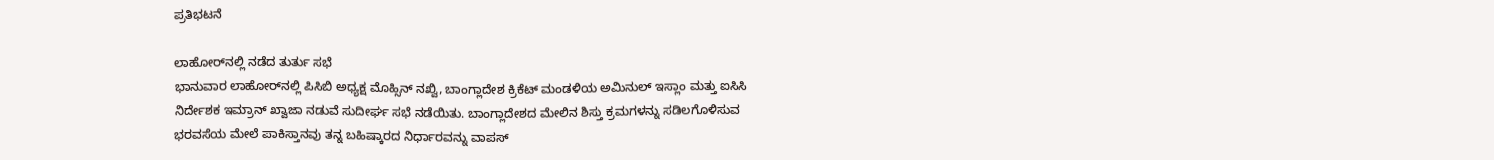ಪ್ರತಿಭಟನೆ

ಲಾಹೋರ್‌ನಲ್ಲಿ ನಡೆದ ತುರ್ತು ಸಭೆ
ಭಾನುವಾರ ಲಾಹೋರ್‌ನಲ್ಲಿ ಪಿಸಿಬಿ ಅಧ್ಯಕ್ಷ ಮೊಹ್ಸಿನ್ ನಖ್ವಿ, ಬಾಂಗ್ಲಾದೇಶ ಕ್ರಿಕೆಟ್ ಮಂಡಳಿಯ ಅಮಿನುಲ್ ಇಸ್ಲಾಂ ಮತ್ತು ಐಸಿಸಿ ನಿರ್ದೇಶಕ ಇಮ್ರಾನ್ ಖ್ವಾಜಾ ನಡುವೆ ಸುದೀರ್ಘ ಸಭೆ ನಡೆಯಿತು. ಬಾಂಗ್ಲಾದೇಶದ ಮೇಲಿನ ಶಿಸ್ತು ಕ್ರಮಗಳನ್ನು ಸಡಿಲಗೊಳಿಸುವ ಭರವಸೆಯ ಮೇಲೆ ಪಾಕಿಸ್ತಾನವು ತನ್ನ ಬಹಿಷ್ಕಾರದ ನಿರ್ಧಾರವನ್ನು ವಾಪಸ್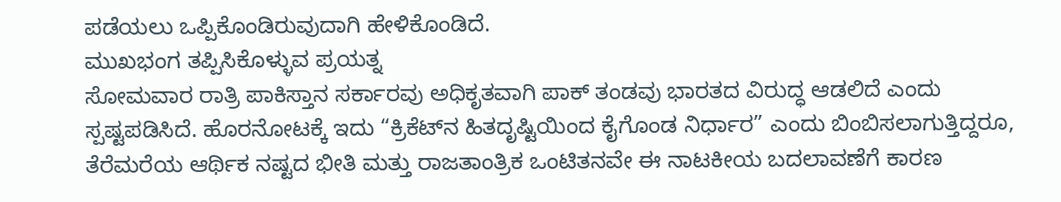ಪಡೆಯಲು ಒಪ್ಪಿಕೊಂಡಿರುವುದಾಗಿ ಹೇಳಿಕೊಂಡಿದೆ.
ಮುಖಭಂಗ ತಪ್ಪಿಸಿಕೊಳ್ಳುವ ಪ್ರಯತ್ನ
ಸೋಮವಾರ ರಾತ್ರಿ ಪಾಕಿಸ್ತಾನ ಸರ್ಕಾರವು ಅಧಿಕೃತವಾಗಿ ಪಾಕ್‌ ತಂಡವು ಭಾರತದ ವಿರುದ್ಧ ಆಡಲಿದೆ ಎಂದು ಸ್ಪಷ್ಟಪಡಿಸಿದೆ. ಹೊರನೋಟಕ್ಕೆ ಇದು “ಕ್ರಿಕೆಟ್‌ನ ಹಿತದೃಷ್ಟಿಯಿಂದ ಕೈಗೊಂಡ ನಿರ್ಧಾರ” ಎಂದು ಬಿಂಬಿಸಲಾಗುತ್ತಿದ್ದರೂ, ತೆರೆಮರೆಯ ಆರ್ಥಿಕ ನಷ್ಟದ ಭೀತಿ ಮತ್ತು ರಾಜತಾಂತ್ರಿಕ ಒಂಟಿತನವೇ ಈ ನಾಟಕೀಯ ಬದಲಾವಣೆಗೆ ಕಾರಣ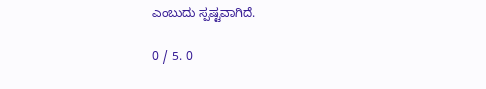ಎಂಬುದು ಸ್ಪಷ್ಟವಾಗಿದೆ.

0 / 5. 0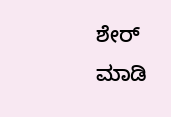ಶೇರ್ ಮಾಡಿ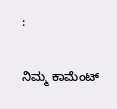:

ನಿಮ್ಮ ಕಾಮೆಂಟ್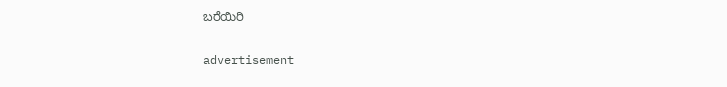ಬರೆಯಿರಿ

advertisement